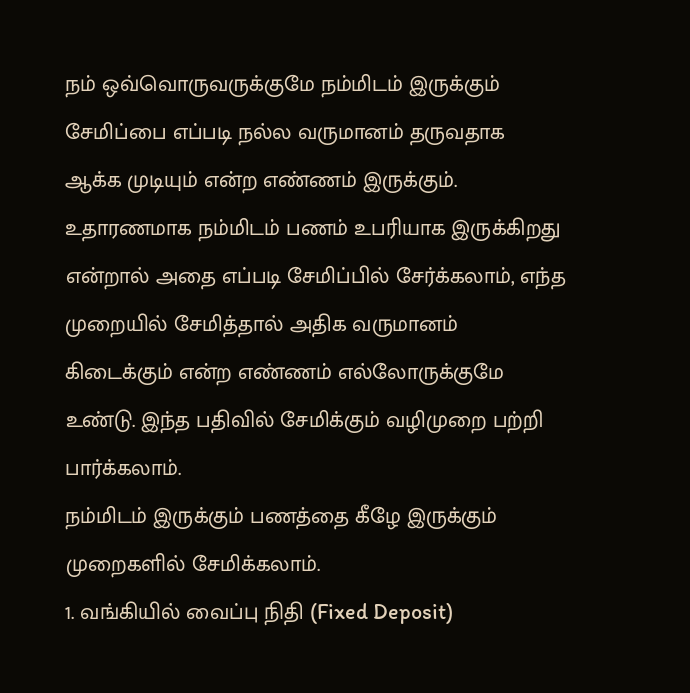நம் ஒவ்வொருவருக்குமே நம்மிடம் இருக்கும் சேமிப்பை எப்படி நல்ல வருமானம் தருவதாக ஆக்க முடியும் என்ற எண்ணம் இருக்கும். உதாரணமாக நம்மிடம் பணம் உபரியாக இருக்கிறது என்றால் அதை எப்படி சேமிப்பில் சேர்க்கலாம், எந்த முறையில் சேமித்தால் அதிக வருமானம் கிடைக்கும் என்ற எண்ணம் எல்லோருக்குமே உண்டு. இந்த பதிவில் சேமிக்கும் வழிமுறை பற்றி பார்க்கலாம்.
நம்மிடம் இருக்கும் பணத்தை கீழே இருக்கும் முறைகளில் சேமிக்கலாம்.
1. வங்கியில் வைப்பு நிதி (Fixed Deposit)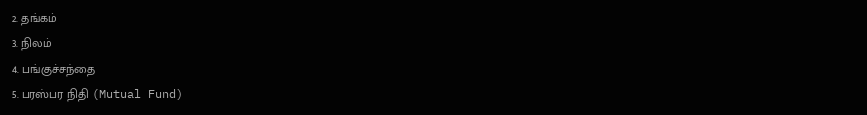2. தங்கம்
3. நிலம்
4. பங்குச்சந்தை
5. பரஸ்பர நிதி (Mutual Fund)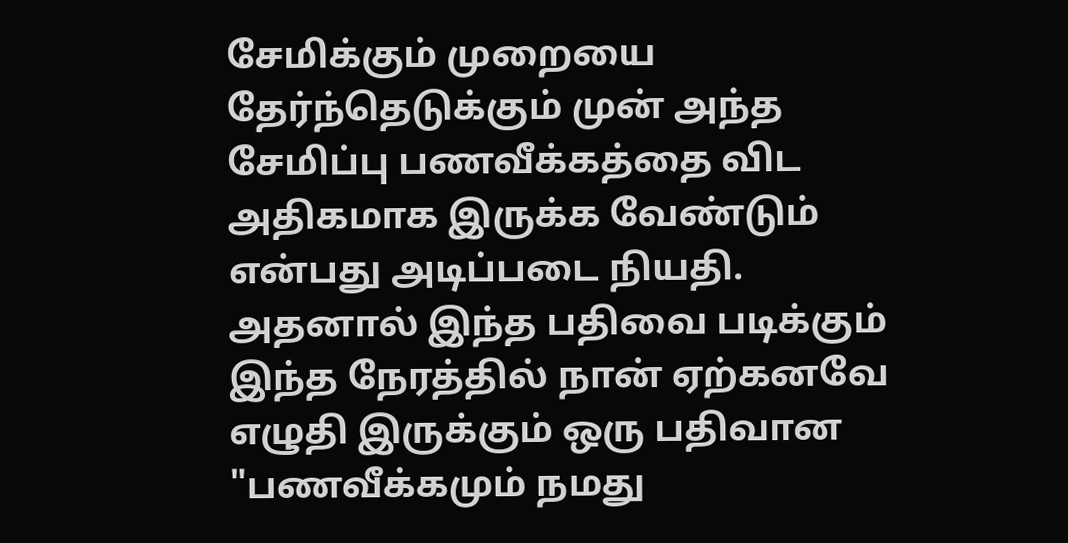சேமிக்கும் முறையை தேர்ந்தெடுக்கும் முன் அந்த சேமிப்பு பணவீக்கத்தை விட அதிகமாக இருக்க வேண்டும் என்பது அடிப்படை நியதி. அதனால் இந்த பதிவை படிக்கும் இந்த நேரத்தில் நான் ஏற்கனவே எழுதி இருக்கும் ஒரு பதிவான "பணவீக்கமும் நமது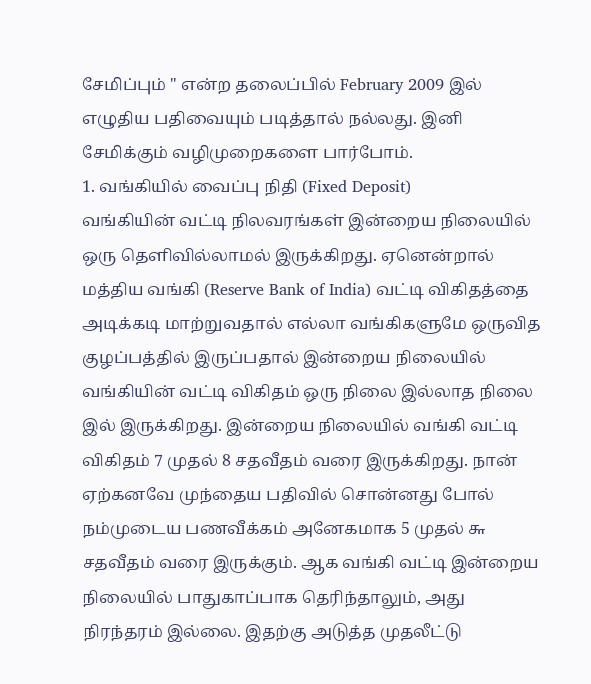சேமிப்பும் " என்ற தலைப்பில் February 2009 இல் எழுதிய பதிவையும் படித்தால் நல்லது. இனி சேமிக்கும் வழிமுறைகளை பார்போம்.
1. வங்கியில் வைப்பு நிதி (Fixed Deposit)
வங்கியின் வட்டி நிலவரங்கள் இன்றைய நிலையில் ஒரு தெளிவில்லாமல் இருக்கிறது. ஏனென்றால் மத்திய வங்கி (Reserve Bank of India) வட்டி விகிதத்தை அடிக்கடி மாற்றுவதால் எல்லா வங்கிகளுமே ஒருவித குழப்பத்தில் இருப்பதால் இன்றைய நிலையில் வங்கியின் வட்டி விகிதம் ஒரு நிலை இல்லாத நிலை இல் இருக்கிறது. இன்றைய நிலையில் வங்கி வட்டி விகிதம் 7 முதல் 8 சதவீதம் வரை இருக்கிறது. நான் ஏற்கனவே முந்தைய பதிவில் சொன்னது போல் நம்முடைய பணவீக்கம் அனேகமாக 5 முதல் ௬ சதவீதம் வரை இருக்கும். ஆக வங்கி வட்டி இன்றைய நிலையில் பாதுகாப்பாக தெரிந்தாலும், அது நிரந்தரம் இல்லை. இதற்கு அடுத்த முதலீட்டு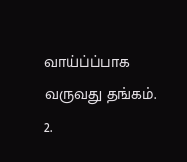வாய்ப்ப்பாக வருவது தங்கம்.
2.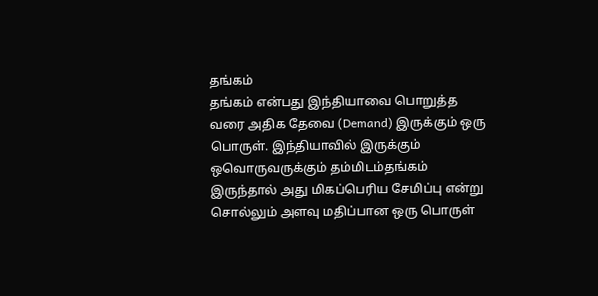தங்கம்
தங்கம் என்பது இந்தியாவை பொறுத்த வரை அதிக தேவை (Demand) இருக்கும் ஒரு பொருள். இந்தியாவில் இருக்கும் ஒவொருவருக்கும் தம்மிடம்தங்கம் இருந்தால் அது மிகப்பெரிய சேமிப்பு என்று சொல்லும் அளவு மதிப்பான ஒரு பொருள்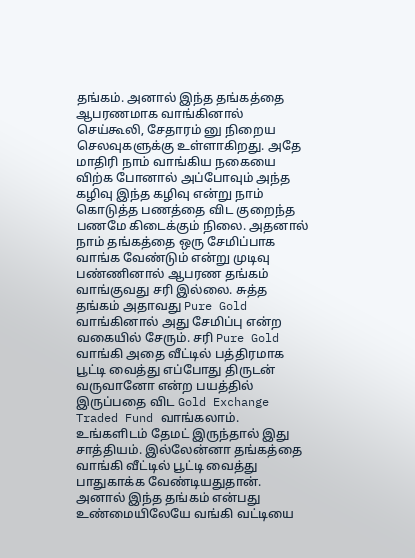தங்கம். அனால் இந்த தங்கத்தை ஆபரணமாக வாங்கினால் செய்கூலி, சேதாரம் னு நிறைய செலவுகளுக்கு உள்ளாகிறது. அதே மாதிரி நாம் வாங்கிய நகையை விற்க போனால் அப்போவும் அந்த கழிவு இந்த கழிவு என்று நாம் கொடுத்த பணத்தை விட குறைந்த பணமே கிடைக்கும் நிலை. அதனால் நாம் தங்கத்தை ஒரு சேமிப்பாக வாங்க வேண்டும் என்று முடிவு பண்ணினால் ஆபரண தங்கம் வாங்குவது சரி இல்லை. சுத்த தங்கம் அதாவது Pure Gold வாங்கினால் அது சேமிப்பு என்ற வகையில் சேரும். சரி Pure Gold வாங்கி அதை வீட்டில் பத்திரமாக பூட்டி வைத்து எப்போது திருடன் வருவானோ என்ற பயத்தில் இருப்பதை விட Gold Exchange Traded Fund வாங்கலாம். உங்களிடம் தேமட் இருந்தால் இது சாத்தியம். இல்லேன்னா தங்கத்தை வாங்கி வீட்டில் பூட்டி வைத்து பாதுகாக்க வேண்டியதுதான். அனால் இந்த தங்கம் என்பது உண்மையிலேயே வங்கி வட்டியை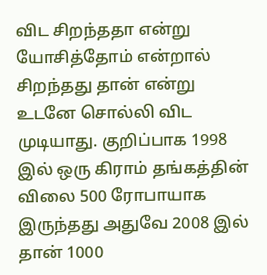விட சிறந்ததா என்று யோசித்தோம் என்றால் சிறந்தது தான் என்று உடனே சொல்லி விட முடியாது. குறிப்பாக 1998 இல் ஒரு கிராம் தங்கத்தின் விலை 500 ரோபாயாக இருந்தது அதுவே 2008 இல் தான் 1000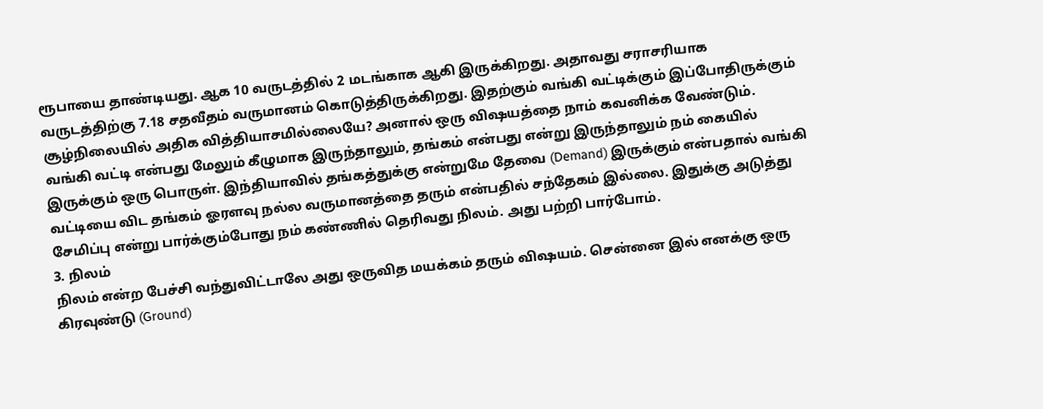ரூபாயை தாண்டியது. ஆக 10 வருடத்தில் 2 மடங்காக ஆகி இருக்கிறது. அதாவது சராசரியாக வருடத்திற்கு 7.18 சதவீதம் வருமானம் கொடுத்திருக்கிறது. இதற்கும் வங்கி வட்டிக்கும் இப்போதிருக்கும் சூழ்நிலையில் அதிக வித்தியாசமில்லையே? அனால் ஒரு விஷயத்தை நாம் கவனிக்க வேண்டும். வங்கி வட்டி என்பது மேலும் கீழுமாக இருந்தாலும், தங்கம் என்பது என்று இருந்தாலும் நம் கையில் இருக்கும் ஒரு பொருள். இந்தியாவில் தங்கத்துக்கு என்றுமே தேவை (Demand) இருக்கும் என்பதால் வங்கி வட்டியை விட தங்கம் ஓரளவு நல்ல வருமானத்தை தரும் என்பதில் சந்தேகம் இல்லை. இதுக்கு அடுத்து சேமிப்பு என்று பார்க்கும்போது நம் கண்ணில் தெரிவது நிலம். அது பற்றி பார்போம்.
3. நிலம்
நிலம் என்ற பேச்சி வந்துவிட்டாலே அது ஒருவித மயக்கம் தரும் விஷயம். சென்னை இல் எனக்கு ஒரு கிரவுண்டு (Ground)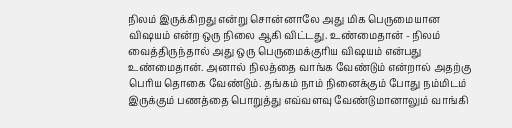நிலம் இருக்கிறது என்று சொன்னாலே அது மிக பெருமையான விஷயம் என்ற ஒரு நிலை ஆகி விட்டது. உண்மைதான் - நிலம் வைத்திருந்தால் அது ஒரு பெருமைக்குரிய விஷயம் என்பது உண்மைதான். அனால் நிலத்தை வாங்க வேண்டும் என்றால் அதற்கு பெரிய தொகை வேண்டும். தங்கம் நாம் நினைக்கும் போது நம்மிடம் இருக்கும் பணத்தை பொறுத்து எவ்வளவு வேண்டுமானாலும் வாங்கி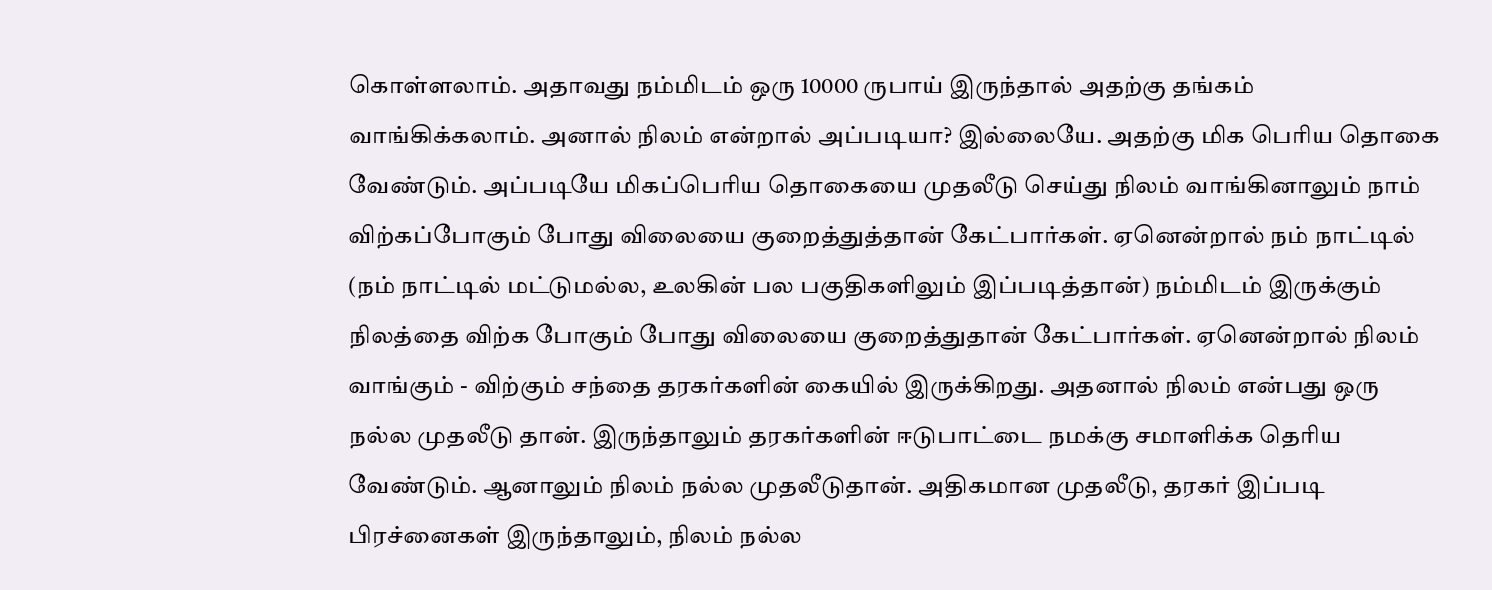கொள்ளலாம். அதாவது நம்மிடம் ஒரு 10000 ருபாய் இருந்தால் அதற்கு தங்கம் வாங்கிக்கலாம். அனால் நிலம் என்றால் அப்படியா? இல்லையே. அதற்கு மிக பெரிய தொகை வேண்டும். அப்படியே மிகப்பெரிய தொகையை முதலீடு செய்து நிலம் வாங்கினாலும் நாம் விற்கப்போகும் போது விலையை குறைத்துத்தான் கேட்பார்கள். ஏனென்றால் நம் நாட்டில் (நம் நாட்டில் மட்டுமல்ல, உலகின் பல பகுதிகளிலும் இப்படித்தான்) நம்மிடம் இருக்கும் நிலத்தை விற்க போகும் போது விலையை குறைத்துதான் கேட்பார்கள். ஏனென்றால் நிலம் வாங்கும் - விற்கும் சந்தை தரகர்களின் கையில் இருக்கிறது. அதனால் நிலம் என்பது ஒரு நல்ல முதலீடு தான். இருந்தாலும் தரகர்களின் ஈடுபாட்டை நமக்கு சமாளிக்க தெரிய வேண்டும். ஆனாலும் நிலம் நல்ல முதலீடுதான். அதிகமான முதலீடு, தரகர் இப்படி பிரச்னைகள் இருந்தாலும், நிலம் நல்ல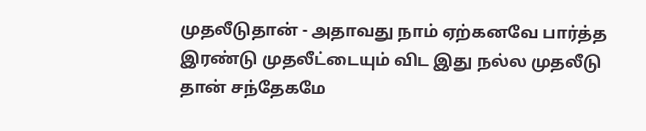முதலீடுதான் - அதாவது நாம் ஏற்கனவே பார்த்த இரண்டு முதலீட்டையும் விட இது நல்ல முதலீடு தான் சந்தேகமே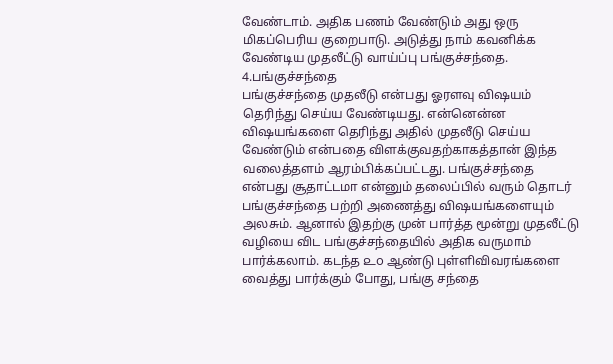வேண்டாம். அதிக பணம் வேண்டும் அது ஒரு மிகப்பெரிய குறைபாடு. அடுத்து நாம் கவனிக்க வேண்டிய முதலீட்டு வாய்ப்பு பங்குச்சந்தை.
4.பங்குச்சந்தை
பங்குச்சந்தை முதலீடு என்பது ஓரளவு விஷயம் தெரிந்து செய்ய வேண்டியது. என்னென்ன விஷயங்களை தெரிந்து அதில் முதலீடு செய்ய வேண்டும் என்பதை விளக்குவதற்காகத்தான் இந்த வலைத்தளம் ஆரம்பிக்கப்பட்டது. பங்குச்சந்தை என்பது சூதாட்டமா என்னும் தலைப்பில் வரும் தொடர் பங்குச்சந்தை பற்றி அணைத்து விஷயங்களையும் அலசும். ஆனால் இதற்கு முன் பார்த்த மூன்று முதலீட்டு வழியை விட பங்குச்சந்தையில் அதிக வருமாம் பார்க்கலாம். கடந்த ௨௦ ஆண்டு புள்ளிவிவரங்களை வைத்து பார்க்கும் போது, பங்கு சந்தை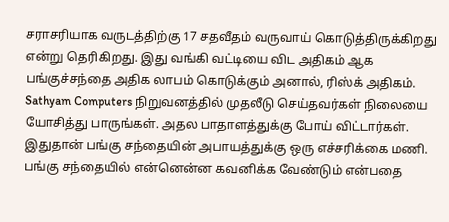சராசரியாக வருடத்திற்கு 17 சதவீதம் வருவாய் கொடுத்திருக்கிறது என்று தெரிகிறது. இது வங்கி வட்டியை விட அதிகம் ஆக பங்குச்சந்தை அதிக லாபம் கொடுக்கும் அனால், ரிஸ்க் அதிகம். Sathyam Computers நிறுவனத்தில் முதலீடு செய்தவர்கள் நிலையை யோசித்து பாருங்கள். அதல பாதாளத்துக்கு போய் விட்டார்கள். இதுதான் பங்கு சந்தையின் அபாயத்துக்கு ஒரு எச்சரிக்கை மணி. பங்கு சந்தையில் என்னென்ன கவனிக்க வேண்டும் என்பதை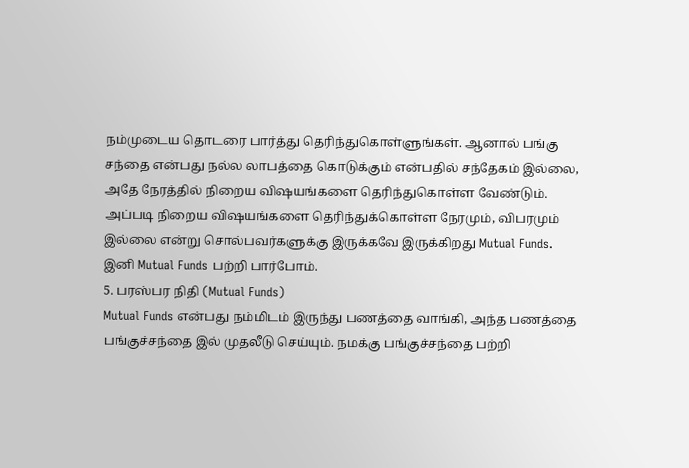நம்முடைய தொடரை பார்த்து தெரிந்துகொள்ளுங்கள். ஆனால் பங்கு சந்தை என்பது நல்ல லாபத்தை கொடுக்கும் என்பதில் சந்தேகம் இல்லை, அதே நேரத்தில் நிறைய விஷயங்களை தெரிந்துகொள்ள வேண்டும். அப்படி நிறைய விஷயங்களை தெரிந்துக்கொள்ள நேரமும், விபரமும் இல்லை என்று சொல்பவர்களுக்கு இருக்கவே இருக்கிறது Mutual Funds. இனி Mutual Funds பற்றி பார்போம்.
5. பரஸ்பர நிதி (Mutual Funds)
Mutual Funds என்பது நம்மிடம் இருந்து பணத்தை வாங்கி, அந்த பணத்தை பங்குச்சந்தை இல் முதலீடு செய்யும். நமக்கு பங்குச்சந்தை பற்றி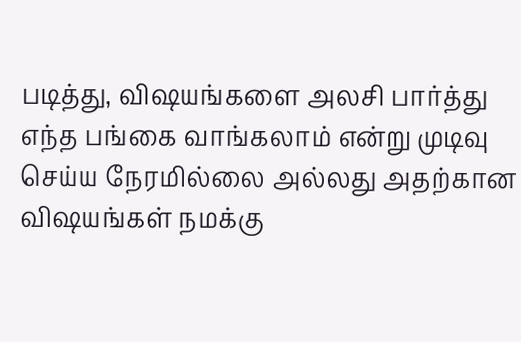படித்து, விஷயங்களை அலசி பார்த்து எந்த பங்கை வாங்கலாம் என்று முடிவு செய்ய நேரமில்லை அல்லது அதற்கான விஷயங்கள் நமக்கு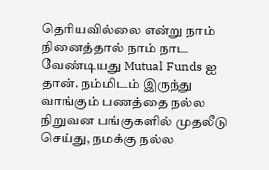தெரியவில்லை என்று நாம் நினைத்தால் நாம் நாட வேண்டியது Mutual Funds ஐ தான். நம்மிடம் இருந்து வாங்கும் பணத்தை நல்ல நிறுவன பங்குகளில் முதலீடு செய்து, நமக்கு நல்ல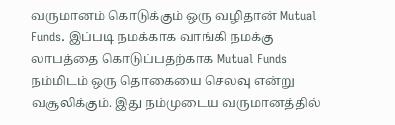வருமானம் கொடுக்கும் ஒரு வழிதான் Mutual Funds. இப்படி நமக்காக வாங்கி நமக்கு லாபத்தை கொடுப்பதற்காக Mutual Funds நம்மிடம் ஒரு தொகையை செலவு என்று வசூலிக்கும். இது நம்முடைய வருமானத்தில்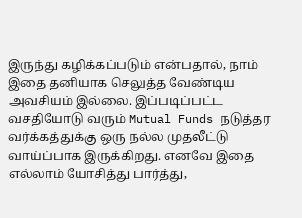இருந்து கழிக்கப்படும் என்பதால், நாம் இதை தனியாக செலுத்த வேண்டிய அவசியம் இல்லை. இப்படிப்பட்ட வசதியோடு வரும் Mutual Funds நடுத்தர வர்க்கத்துக்கு ஒரு நல்ல முதலீட்டு வாய்ப்பாக இருக்கிறது. எனவே இதை எல்லாம் யோசித்து பார்த்து,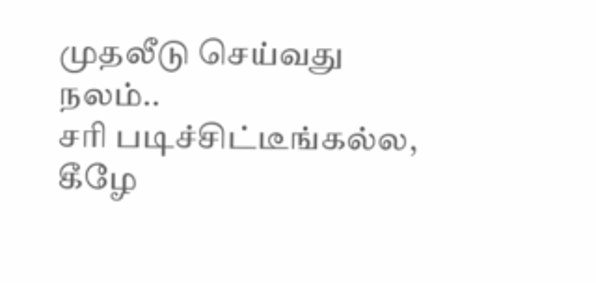முதலீடு செய்வது நலம்..
சரி படிச்சிட்டீங்கல்ல, கீழே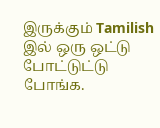இருக்கும் Tamilish இல் ஒரு ஒட்டு போட்டுட்டு போங்க.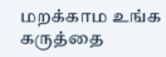மறக்காம உங்க கருத்தை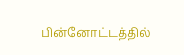பின்னோட்டத்தில்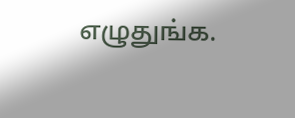எழுதுங்க.